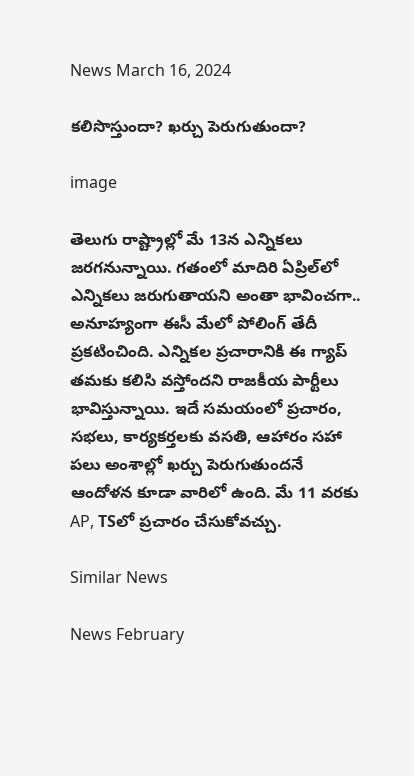News March 16, 2024

కలిసొస్తుందా? ఖర్చు పెరుగుతుందా?

image

తెలుగు రాష్ట్రాల్లో మే 13న ఎన్నికలు జరగనున్నాయి. గతంలో మాదిరి ఏప్రిల్‌లో ఎన్నికలు జరుగుతాయని అంతా భావించగా.. అనూహ్యంగా ఈసీ మేలో పోలింగ్ తేదీ ప్రకటించింది. ఎన్నికల ప్రచారానికి ఈ గ్యాప్ తమకు కలిసి వస్తోందని రాజకీయ పార్టీలు భావిస్తున్నాయి. ఇదే సమయంలో ప్రచారం, సభలు, కార్యకర్తలకు వసతి, ఆహారం సహా పలు అంశాల్లో ఖర్చు పెరుగుతుందనే ఆందోళన కూడా వారిలో ఉంది. మే 11 వరకు AP, TSలో ప్రచారం చేసుకోవచ్చు.

Similar News

News February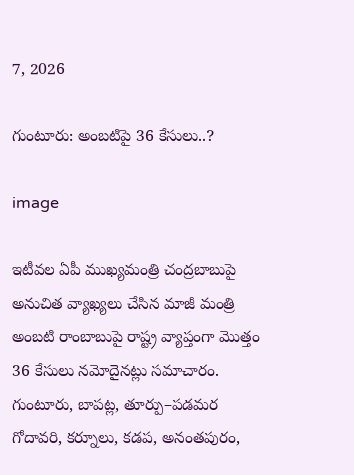7, 2026

గుంటూరు: అంబటిపై 36 కేసులు..?

image

ఇటీవల ఏపీ ముఖ్యమంత్రి చంద్రబాబుపై అనుచిత వ్యాఖ్యలు చేసిన మాజీ మంత్రి అంబటి రాంబాబుపై రాష్ట్ర వ్యాప్తంగా మొత్తం 36 కేసులు నమోదైనట్లు సమాచారం. గుంటూరు, బాపట్ల, తూర్పు–పడమర గోదావరి, కర్నూలు, కడప, అనంతపురం,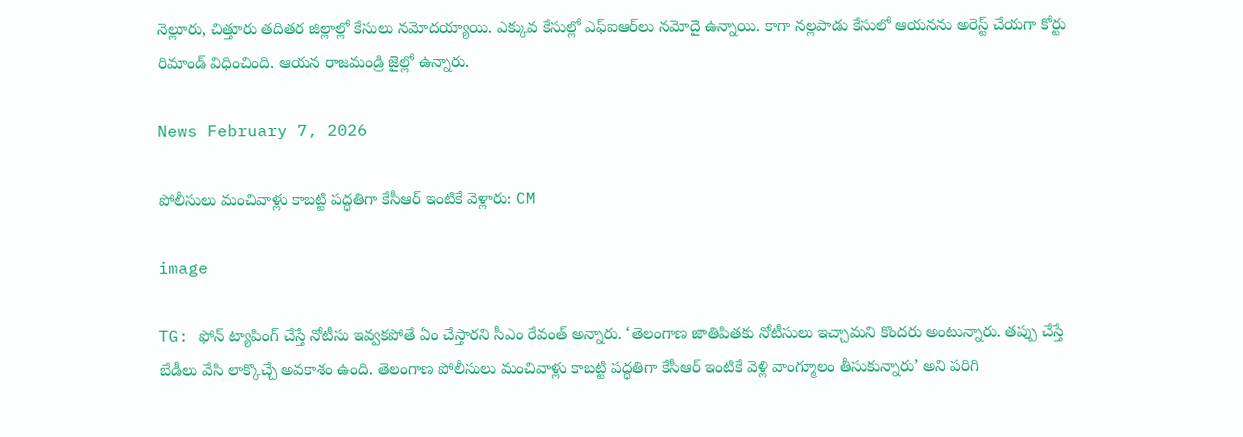నెల్లూరు, చిత్తూరు తదితర జిల్లాల్లో కేసులు నమోదయ్యాయి. ఎక్కువ కేసుల్లో ఎఫ్‌ఐఆర్‌లు నమోదై ఉన్నాయి. కాగా నల్లపాడు కేసులో ఆయనను అరెస్ట్ చేయగా కోర్టు రిమాండ్ విధించింది. ఆయన రాజమండ్రి జైల్లో ఉన్నారు.

News February 7, 2026

పోలీసులు మంచివాళ్లు కాబట్టి పద్ధతిగా కేసీఆర్ ఇంటికే వెళ్లారు: CM

image

TG: ఫోన్ ట్యాపింగ్ చేస్తే నోటీసు ఇవ్వకపోతే ఏం చేస్తారని సీఎం రేవంత్ అన్నారు. ‘తెలంగాణ జాతిపితకు నోటీసులు ఇచ్చామని కొందరు అంటున్నారు. తప్పు చేస్తే బేడీలు వేసి లాక్కొచ్చే అవకాశం ఉంది. తెలంగాణ పోలీసులు మంచివాళ్లు కాబట్టి పద్ధతిగా కేసీఆర్ ఇంటికే వెళ్లి వాంగ్మూలం తీసుకున్నారు’ అని పరిగి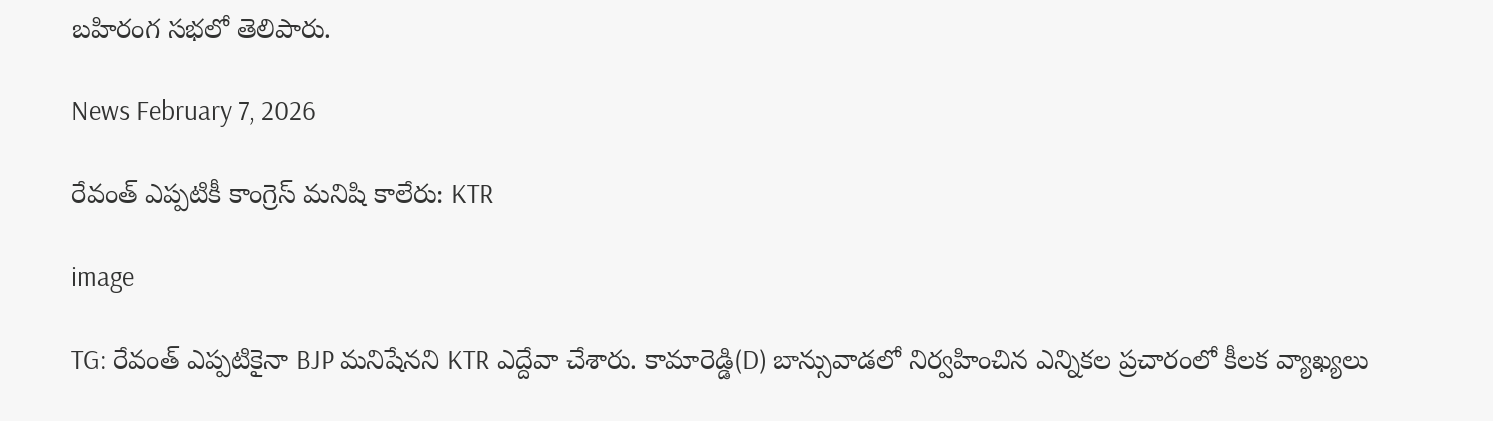బహిరంగ సభలో తెలిపారు.

News February 7, 2026

రేవంత్ ఎప్పటికీ కాంగ్రెస్ మనిషి కాలేరు: KTR

image

TG: రేవంత్ ఎప్పటికైనా BJP మనిషేనని KTR ఎద్దేవా చేశారు. కామారెడ్డి(D) బాన్సువాడలో నిర్వహించిన ఎన్నికల ప్రచారంలో కీలక వ్యాఖ్యలు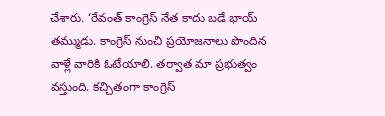చేశారు. ‘రేవంత్ కాంగ్రెస్ నేత కాదు బడే భాయ్ తమ్ముడు. కాంగ్రెస్ నుంచి ప్రయోజనాలు పొందిన వాళ్లే వారికి ఓటేయాలి. తర్వాత మా ప్రభుత్వం వస్తుంది. కచ్చితంగా కాంగ్రెస్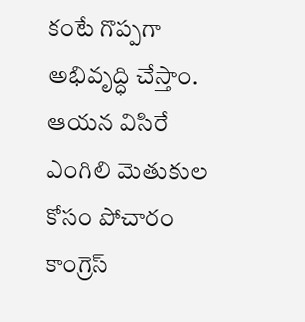కంటే గొప్పగా అభివృద్ధి చేస్తాం. ఆయన విసిరే ఎంగిలి మెతుకుల కోసం పోచారం కాంగ్రెస్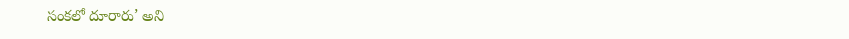సంకలో దూరారు’ అని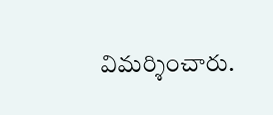విమర్శించారు.